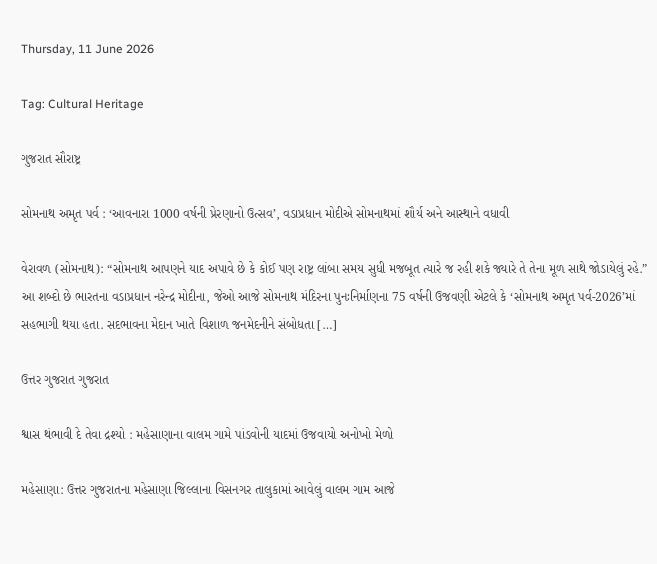Thursday, 11 June 2026

Tag: Cultural Heritage

ગુજરાત સૌરાષ્ટ્ર

સોમનાથ અમૃત પર્વ : ‘આવનારા 1000 વર્ષની પ્રેરણાનો ઉત્સવ’, વડાપ્રધાન મોદીએ સોમનાથમાં શૌર્ય અને આસ્થાને વધાવી

વેરાવળ (સોમનાથ): “સોમનાથ આપણને યાદ અપાવે છે કે કોઈ પણ રાષ્ટ્ર લાંબા સમય સુધી મજબૂત ત્યારે જ રહી શકે જ્યારે તે તેના મૂળ સાથે જોડાયેલું રહે.” આ શબ્દો છે ભારતના વડાપ્રધાન નરેન્દ્ર મોદીના, જેઓ આજે સોમનાથ મંદિરના પુનઃનિર્માણના 75 વર્ષની ઉજવણી એટલે કે ‘સોમનાથ અમૃત પર્વ-2026’માં સહભાગી થયા હતા. સદભાવના મેદાન ખાતે વિશાળ જનમેદનીને સંબોધતા […]

ઉત્તર ગુજરાત ગુજરાત

શ્વાસ થંભાવી દે તેવા દ્રશ્યો : મહેસાણાના વાલમ ગામે પાંડવોની યાદમાં ઉજવાયો અનોખો મેળો

મહેસાણા: ઉત્તર ગુજરાતના મહેસાણા જિલ્લાના વિસનગર તાલુકામાં આવેલું વાલમ ગામ આજે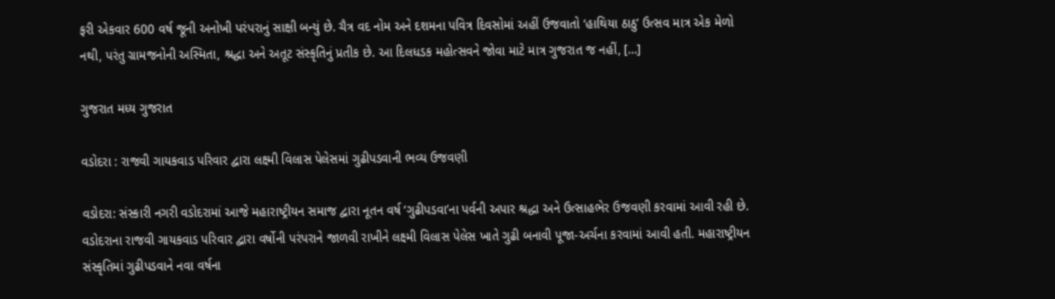ફરી એકવાર 600 વર્ષ જૂની અનોખી પરંપરાનું સાક્ષી બન્યું છે. ચૈત્ર વદ નોમ અને દશમના પવિત્ર દિવસોમાં અહીં ઉજવાતો ‘હાથિયા ઠાઠુ’ ઉત્સવ માત્ર એક મેળો નથી, પરંતુ ગ્રામજનોની અસ્મિતા, શ્રદ્ધા અને અતૂટ સંસ્કૃતિનું પ્રતીક છે. આ દિલધડક મહોત્સવને જોવા માટે માત્ર ગુજરાત જ નહીં, […]

ગુજરાત મધ્ય ગુજરાત

વડોદરા : રાજવી ગાયકવાડ પરિવાર દ્વારા લક્ષ્મી વિલાસ પેલેસમાં ગુઢીપડવાની ભવ્ય ઉજવણી

વડોદરા: સંસ્કારી નગરી વડોદરામાં આજે મહારાષ્ટ્રીયન સમાજ દ્વારા નૂતન વર્ષ ‘ગુઢીપડવા’ના પર્વની અપાર શ્રદ્ધા અને ઉત્સાહભેર ઉજવણી કરવામાં આવી રહી છે. વડોદરાના રાજવી ગાયકવાડ પરિવાર દ્વારા વર્ષોની પરંપરાને જાળવી રાખીને લક્ષ્મી વિલાસ પેલેસ ખાતે ગુઢી બનાવી પૂજા-અર્ચના કરવામાં આવી હતી. મહારાષ્ટ્રીયન સંસ્કૃતિમાં ગુઢીપડવાને નવા વર્ષના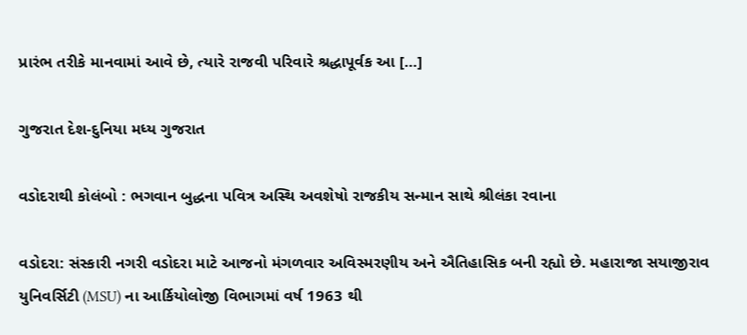પ્રારંભ તરીકે માનવામાં આવે છે, ત્યારે રાજવી પરિવારે શ્રદ્ધાપૂર્વક આ […]

ગુજરાત દેશ-દુનિયા મધ્ય ગુજરાત

વડોદરાથી કોલંબો : ભગવાન બુદ્ધના પવિત્ર અસ્થિ અવશેષો રાજકીય સન્માન સાથે શ્રીલંકા રવાના

વડોદરા: સંસ્કારી નગરી વડોદરા માટે આજનો મંગળવાર અવિસ્મરણીય અને ઐતિહાસિક બની રહ્યો છે. મહારાજા સયાજીરાવ યુનિવર્સિટી (MSU) ના આર્કિયોલોજી વિભાગમાં વર્ષ 1963 થી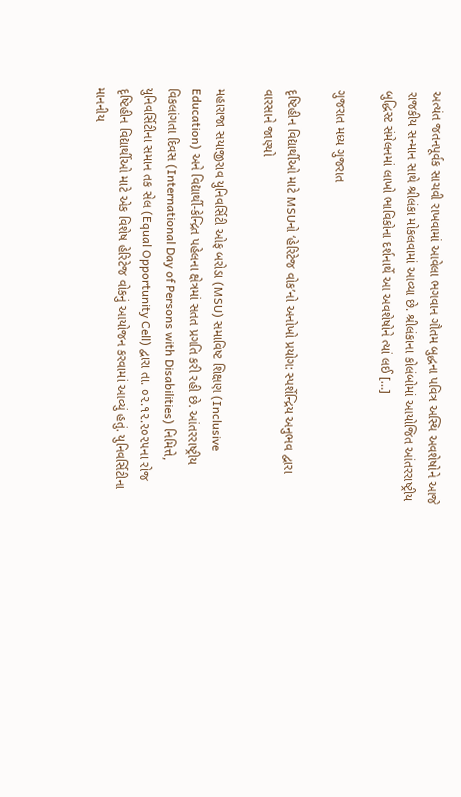અત્યંત જતનપૂર્વક સાચવી રાખવામાં આવેલા ભગવાન ગૌતમ બુદ્ધના પવિત્ર અસ્થિ અવશેષોને આજે રાજકીય સન્માન સાથે શ્રીલંકા મોકલવામાં આવ્યા છે. શ્રીલંકાના કોલંબોમાં આયોજિત આંતરરાષ્ટ્રીય બુદ્ધિસ્ટ સંમેલનમાં લાખો ભાવિકોના દર્શનાર્થે આ અવશેષોને ત્યાં લઈ […]

ગુજરાત મધ્ય ગુજરાત

દૃષ્ટિહીન વિદ્યાર્થીઓ માટે MSUનો ‘હેરિટેજ વોક’નો અનોખો પ્રયોગ: સ્પર્શેન્દ્રિય અનુભવ દ્વારા વારસાને જાણ્યો

મહારાજા સયાજીરાવ યુનિવર્સિટી ઓફ બરોડા (MSU) સમાવિષ્ટ શિક્ષણ (Inclusive Education) અને વિદ્યાર્થી-કેન્દ્રિત પહેલના ક્ષેત્રમાં સતત પ્રગતિ કરી રહી છે. આંતરરાષ્ટ્રીય વિકલાંગતા દિવસ (International Day of Persons with Disabilities) નિમિત્તે, યુનિવર્સિટીના સમાન તક સેલ (Equal Opportunity Cell) દ્વારા તા. ૦૨.૧૨.૨૦૨૫ના રોજ દૃષ્ટિહીન વિદ્યાર્થીઓ માટે એક વિશેષ હેરિટેજ વોકનું આયોજન કરવામાં આવ્યું હતું. યુનિવર્સિટીના માનનીય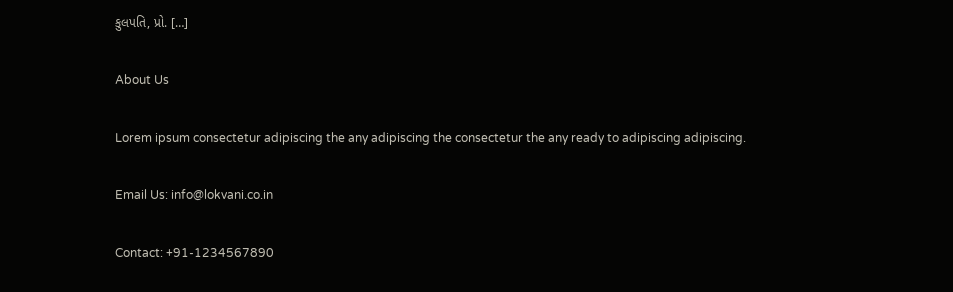કુલપતિ, પ્રો. […]

About Us

Lorem ipsum consectetur adipiscing the any adipiscing the consectetur the any ready to adipiscing adipiscing.

Email Us: info@lokvani.co.in

Contact: +91-1234567890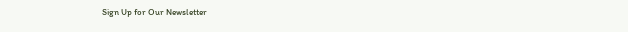Sign Up for Our Newsletter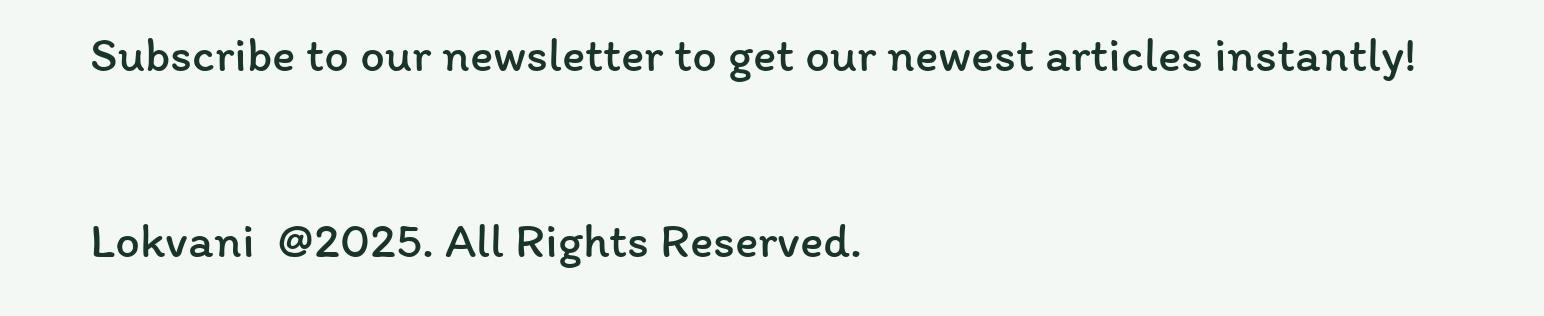Subscribe to our newsletter to get our newest articles instantly!

Lokvani  @2025. All Rights Reserved.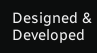Designed & Developed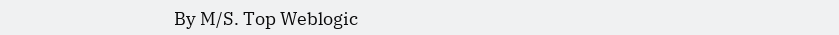By M/S. Top Weblogic